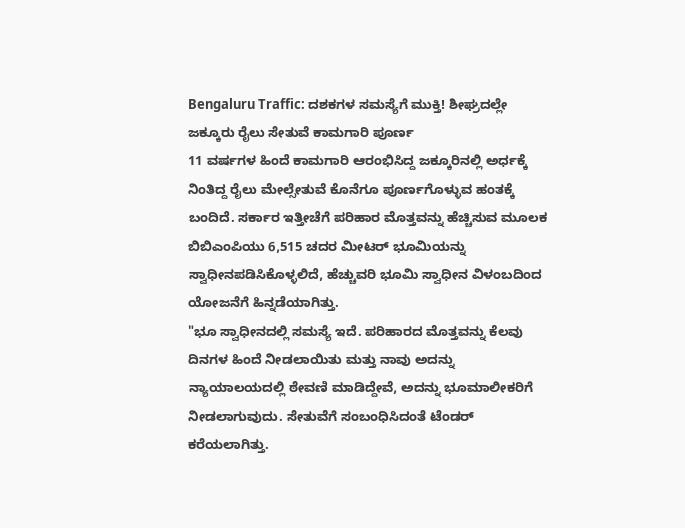Bengaluru Traffic: ದಶಕಗಳ ಸಮಸ್ಯೆಗೆ ಮುಕ್ತಿ! ಶೀಘ್ರದಲ್ಲೇ ಜಕ್ಕೂರು ರೈಲು ಸೇತುವೆ ಕಾಮಗಾರಿ ಪೂರ್ಣ
11 ವರ್ಷಗಳ ಹಿಂದೆ ಕಾಮಗಾರಿ ಆರಂಭಿಸಿದ್ದ ಜಕ್ಕೂರಿನಲ್ಲಿ ಅರ್ಧಕ್ಕೆ ನಿಂತಿದ್ದ ರೈಲು ಮೇಲ್ಸೇತುವೆ ಕೊನೆಗೂ ಪೂರ್ಣಗೊಳ್ಳುವ ಹಂತಕ್ಕೆ ಬಂದಿದೆ. ಸರ್ಕಾರ ಇತ್ತೀಚೆಗೆ ಪರಿಹಾರ ಮೊತ್ತವನ್ನು ಹೆಚ್ಚಿಸುವ ಮೂಲಕ ಬಿಬಿಎಂಪಿಯು 6,515 ಚದರ ಮೀಟರ್ ಭೂಮಿಯನ್ನು ಸ್ವಾಧೀನಪಡಿಸಿಕೊಳ್ಳಲಿದೆ, ಹೆಚ್ಚುವರಿ ಭೂಮಿ ಸ್ವಾಧೀನ ವಿಳಂಬದಿಂದ ಯೋಜನೆಗೆ ಹಿನ್ನಡೆಯಾಗಿತ್ತು.
"ಭೂ ಸ್ವಾಧೀನದಲ್ಲಿ ಸಮಸ್ಯೆ ಇದೆ. ಪರಿಹಾರದ ಮೊತ್ತವನ್ನು ಕೆಲವು ದಿನಗಳ ಹಿಂದೆ ನೀಡಲಾಯಿತು ಮತ್ತು ನಾವು ಅದನ್ನು ನ್ಯಾಯಾಲಯದಲ್ಲಿ ಠೇವಣಿ ಮಾಡಿದ್ದೇವೆ, ಅದನ್ನು ಭೂಮಾಲೀಕರಿಗೆ ನೀಡಲಾಗುವುದು. ಸೇತುವೆಗೆ ಸಂಬಂಧಿಸಿದಂತೆ ಟೆಂಡರ್ ಕರೆಯಲಾಗಿತ್ತು.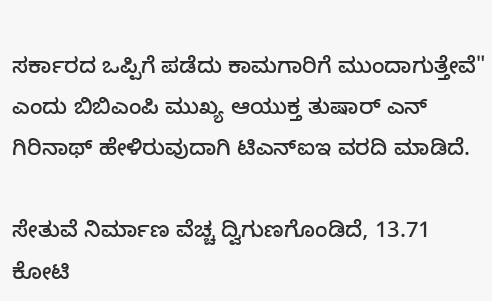ಸರ್ಕಾರದ ಒಪ್ಪಿಗೆ ಪಡೆದು ಕಾಮಗಾರಿಗೆ ಮುಂದಾಗುತ್ತೇವೆ" ಎಂದು ಬಿಬಿಎಂಪಿ ಮುಖ್ಯ ಆಯುಕ್ತ ತುಷಾರ್ ಎನ್ ಗಿರಿನಾಥ್ ಹೇಳಿರುವುದಾಗಿ ಟಿಎನ್ಐಇ ವರದಿ ಮಾಡಿದೆ.

ಸೇತುವೆ ನಿರ್ಮಾಣ ವೆಚ್ಚ ದ್ವಿಗುಣಗೊಂಡಿದೆ, 13.71 ಕೋಟಿ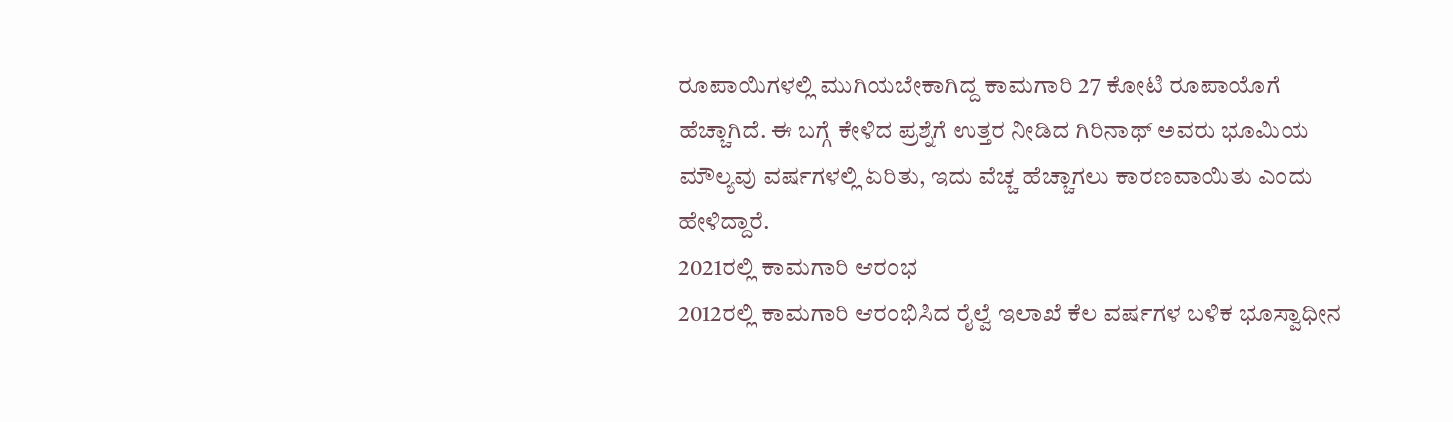ರೂಪಾಯಿಗಳಲ್ಲಿ ಮುಗಿಯಬೇಕಾಗಿದ್ದ ಕಾಮಗಾರಿ 27 ಕೋಟಿ ರೂಪಾಯೊಗೆ ಹೆಚ್ಚಾಗಿದೆ. ಈ ಬಗ್ಗೆ ಕೇಳಿದ ಪ್ರಶ್ನೆಗೆ ಉತ್ತರ ನೀಡಿದ ಗಿರಿನಾಥ್ ಅವರು ಭೂಮಿಯ ಮೌಲ್ಯವು ವರ್ಷಗಳಲ್ಲಿ ಏರಿತು, ಇದು ವೆಚ್ಚ ಹೆಚ್ಚಾಗಲು ಕಾರಣವಾಯಿತು ಎಂದು ಹೇಳಿದ್ದಾರೆ.
2021ರಲ್ಲಿ ಕಾಮಗಾರಿ ಆರಂಭ
2012ರಲ್ಲಿ ಕಾಮಗಾರಿ ಆರಂಭಿಸಿದ ರೈಲ್ವೆ ಇಲಾಖೆ ಕೆಲ ವರ್ಷಗಳ ಬಳಿಕ ಭೂಸ್ವಾಧೀನ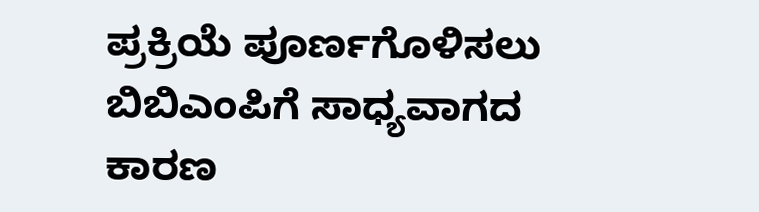ಪ್ರಕ್ರಿಯೆ ಪೂರ್ಣಗೊಳಿಸಲು ಬಿಬಿಎಂಪಿಗೆ ಸಾಧ್ಯವಾಗದ ಕಾರಣ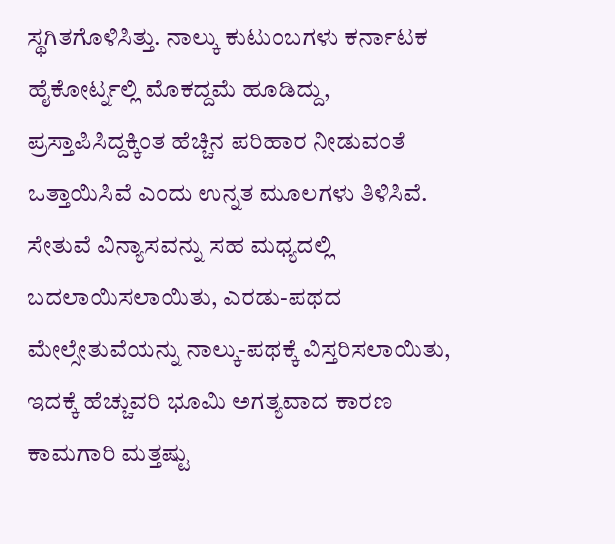ಸ್ಥಗಿತಗೊಳಿಸಿತ್ತು. ನಾಲ್ಕು ಕುಟುಂಬಗಳು ಕರ್ನಾಟಕ ಹೈಕೋರ್ಟ್ನಲ್ಲಿ ಮೊಕದ್ದಮೆ ಹೂಡಿದ್ದು, ಪ್ರಸ್ತಾಪಿಸಿದ್ದಕ್ಕಿಂತ ಹೆಚ್ಚಿನ ಪರಿಹಾರ ನೀಡುವಂತೆ ಒತ್ತಾಯಿಸಿವೆ ಎಂದು ಉನ್ನತ ಮೂಲಗಳು ತಿಳಿಸಿವೆ. ಸೇತುವೆ ವಿನ್ಯಾಸವನ್ನು ಸಹ ಮಧ್ಯದಲ್ಲಿ ಬದಲಾಯಿಸಲಾಯಿತು, ಎರಡು-ಪಥದ ಮೇಲ್ಸೇತುವೆಯನ್ನು ನಾಲ್ಕು-ಪಥಕ್ಕೆ ವಿಸ್ತರಿಸಲಾಯಿತು, ಇದಕ್ಕೆ ಹೆಚ್ಚುವರಿ ಭೂಮಿ ಅಗತ್ಯವಾದ ಕಾರಣ ಕಾಮಗಾರಿ ಮತ್ತಷ್ಟು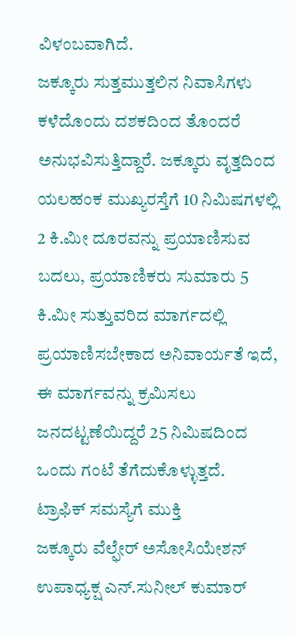ವಿಳಂಬವಾಗಿದೆ.
ಜಕ್ಕೂರು ಸುತ್ತಮುತ್ತಲಿನ ನಿವಾಸಿಗಳು ಕಳೆದೊಂದು ದಶಕದಿಂದ ತೊಂದರೆ ಅನುಭವಿಸುತ್ತಿದ್ದಾರೆ. ಜಕ್ಕೂರು ವೃತ್ತದಿಂದ ಯಲಹಂಕ ಮುಖ್ಯರಸ್ತೆಗೆ 10 ನಿಮಿಷಗಳಲ್ಲಿ 2 ಕಿ.ಮೀ ದೂರವನ್ನು ಪ್ರಯಾಣಿಸುವ ಬದಲು, ಪ್ರಯಾಣಿಕರು ಸುಮಾರು 5 ಕಿ.ಮೀ ಸುತ್ತುವರಿದ ಮಾರ್ಗದಲ್ಲಿ ಪ್ರಯಾಣಿಸಬೇಕಾದ ಅನಿವಾರ್ಯತೆ ಇದೆ, ಈ ಮಾರ್ಗವನ್ನು ಕ್ರಮಿಸಲು ಜನದಟ್ಟಣೆಯಿದ್ದರೆ 25 ನಿಮಿಷದಿಂದ ಒಂದು ಗಂಟೆ ತೆಗೆದುಕೊಳ್ಳುತ್ತದೆ.
ಟ್ರಾಫಿಕ್ ಸಮಸ್ಯೆಗೆ ಮುಕ್ತಿ
ಜಕ್ಕೂರು ವೆಲ್ಫೇರ್ ಅಸೋಸಿಯೇಶನ್ ಉಪಾಧ್ಯಕ್ಷ ಎನ್.ಸುನೀಲ್ ಕುಮಾರ್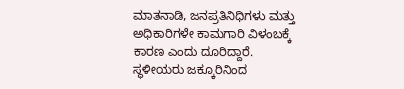ಮಾತನಾಡಿ, ಜನಪ್ರತಿನಿಧಿಗಳು ಮತ್ತು ಅಧಿಕಾರಿಗಳೇ ಕಾಮಗಾರಿ ವಿಳಂಬಕ್ಕೆ ಕಾರಣ ಎಂದು ದೂರಿದ್ದಾರೆ. ಸ್ಥಳೀಯರು ಜಕ್ಕೂರಿನಿಂದ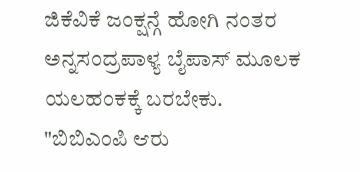ಜಿಕೆವಿಕೆ ಜಂಕ್ಷನ್ಗೆ ಹೋಗಿ ನಂತರ ಅನ್ನಸಂದ್ರಪಾಳ್ಯ ಬೈಪಾಸ್ ಮೂಲಕ ಯಲಹಂಕಕ್ಕೆ ಬರಬೇಕು.
"ಬಿಬಿಎಂಪಿ ಆರು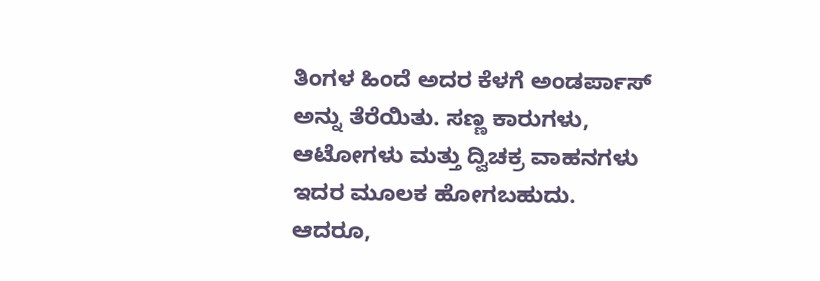ತಿಂಗಳ ಹಿಂದೆ ಅದರ ಕೆಳಗೆ ಅಂಡರ್ಪಾಸ್ ಅನ್ನು ತೆರೆಯಿತು. ಸಣ್ಣ ಕಾರುಗಳು, ಆಟೋಗಳು ಮತ್ತು ದ್ವಿಚಕ್ರ ವಾಹನಗಳು ಇದರ ಮೂಲಕ ಹೋಗಬಹುದು. ಆದರೂ,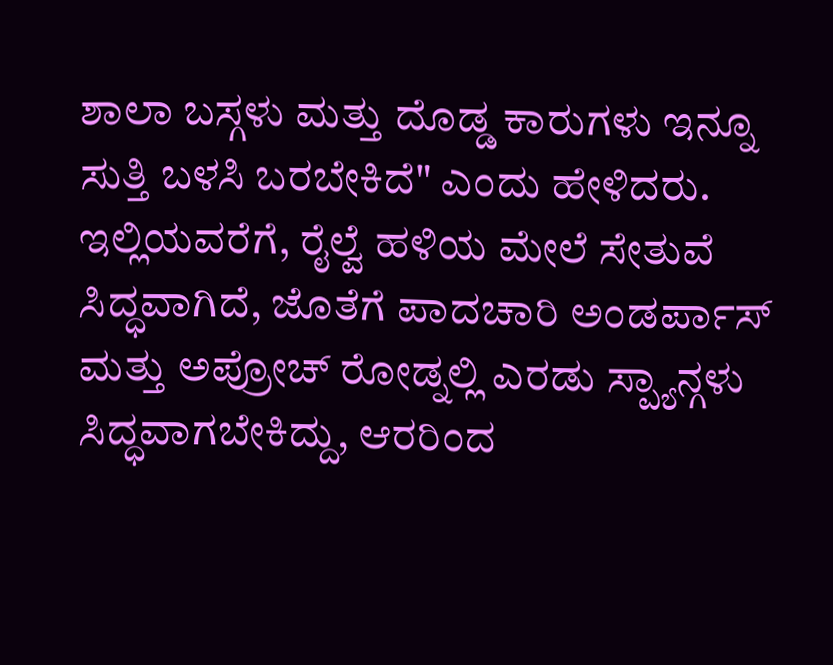ಶಾಲಾ ಬಸ್ಗಳು ಮತ್ತು ದೊಡ್ಡ ಕಾರುಗಳು ಇನ್ನೂ ಸುತ್ತಿ ಬಳಸಿ ಬರಬೇಕಿದೆ" ಎಂದು ಹೇಳಿದರು.
ಇಲ್ಲಿಯವರೆಗೆ, ರೈಲ್ವೆ ಹಳಿಯ ಮೇಲೆ ಸೇತುವೆ ಸಿದ್ಧವಾಗಿದೆ, ಜೊತೆಗೆ ಪಾದಚಾರಿ ಅಂಡರ್ಪಾಸ್ ಮತ್ತು ಅಪ್ರೋಚ್ ರೋಡ್ನಲ್ಲಿ ಎರಡು ಸ್ಪ್ಯಾನ್ಗಳು ಸಿದ್ಧವಾಗಬೇಕಿದ್ದು, ಆರರಿಂದ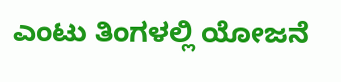ಎಂಟು ತಿಂಗಳಲ್ಲಿ ಯೋಜನೆ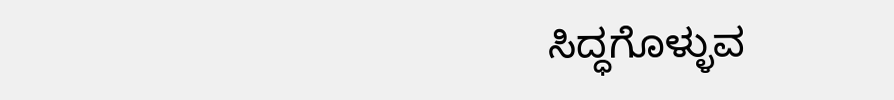ಸಿದ್ಧಗೊಳ್ಳುವ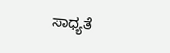ಸಾಧ್ಯತೆ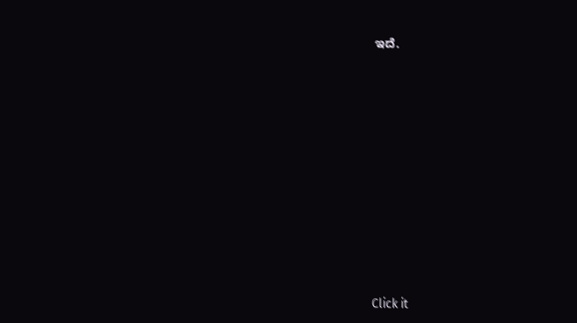ಇದೆ.












Click it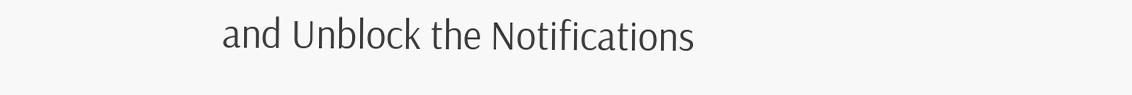and Unblock the Notifications